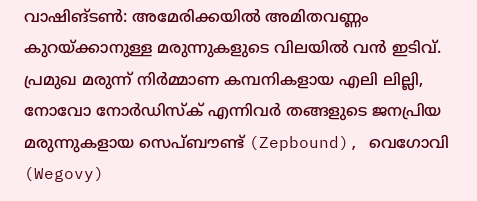വാഷിങ്ടൺ: അമേരിക്കയിൽ അമിതവണ്ണം കുറയ്ക്കാനുള്ള മരുന്നുകളുടെ വിലയിൽ വൻ ഇടിവ്. പ്രമുഖ മരുന്ന് നിർമ്മാണ കമ്പനികളായ എലി ലില്ലി, നോവോ നോർഡിസ്ക് എന്നിവർ തങ്ങളുടെ ജനപ്രിയ മരുന്നുകളായ സെപ്ബൗണ്ട് (Zepbound), വെഗോവി (Wegovy)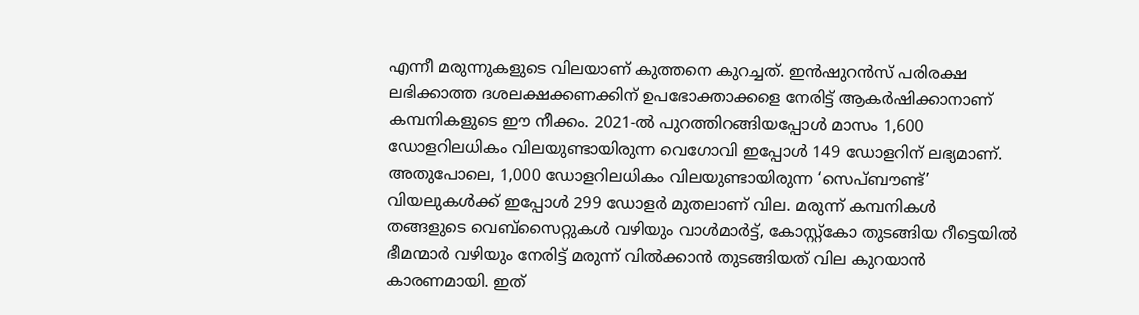എന്നീ മരുന്നുകളുടെ വിലയാണ് കുത്തനെ കുറച്ചത്. ഇൻഷുറൻസ് പരിരക്ഷ ലഭിക്കാത്ത ദശലക്ഷക്കണക്കിന് ഉപഭോക്താക്കളെ നേരിട്ട് ആകർഷിക്കാനാണ് കമ്പനികളുടെ ഈ നീക്കം. 2021-ൽ പുറത്തിറങ്ങിയപ്പോൾ മാസം 1,600 ഡോളറിലധികം വിലയുണ്ടായിരുന്ന വെഗോവി ഇപ്പോൾ 149 ഡോളറിന് ലഭ്യമാണ്. അതുപോലെ, 1,000 ഡോളറിലധികം വിലയുണ്ടായിരുന്ന ‘സെപ്ബൗണ്ട്’ വിയലുകൾക്ക് ഇപ്പോൾ 299 ഡോളർ മുതലാണ് വില. മരുന്ന് കമ്പനികൾ തങ്ങളുടെ വെബ്സൈറ്റുകൾ വഴിയും വാൾമാർട്ട്, കോസ്റ്റ്കോ തുടങ്ങിയ റീട്ടെയിൽ ഭീമന്മാർ വഴിയും നേരിട്ട് മരുന്ന് വിൽക്കാൻ തുടങ്ങിയത് വില കുറയാൻ കാരണമായി. ഇത്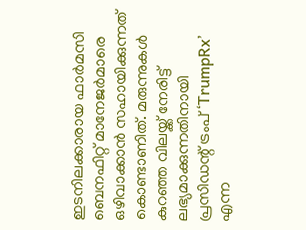ഇടനിലക്കാരായ ഫാർമസി ബെനഫിറ്റ് മാനേജർമാരെ ഒഴിവാക്കാൻ സഹായിക്കുന്നത് കൊണ്ടാണിത്. മരുന്നുകൾ കുറഞ്ഞ വിലയ്ക്ക് നേരിട്ട് ലഭ്യമാക്കുന്നതിനായി പ്രസിഡന്റ് ട്രംപ് ‘TrumpRx’ എന്ന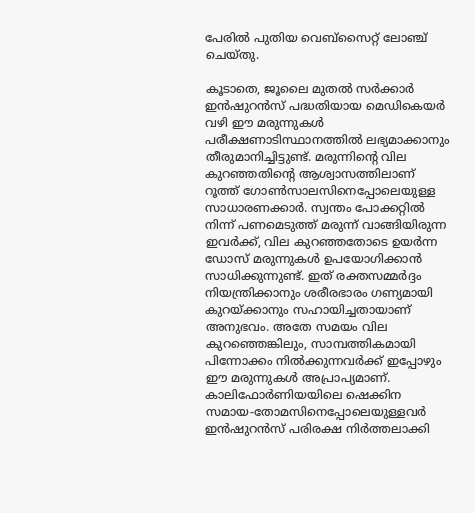പേരിൽ പുതിയ വെബ്സൈറ്റ് ലോഞ്ച് ചെയ്തു.

കൂടാതെ, ജൂലൈ മുതൽ സർക്കാർ ഇൻഷുറൻസ് പദ്ധതിയായ മെഡികെയർ വഴി ഈ മരുന്നുകൾ പരീക്ഷണാടിസ്ഥാനത്തിൽ ലഭ്യമാക്കാനും തീരുമാനിച്ചിട്ടുണ്ട്. മരുന്നിൻ്റെ വില കുറഞ്ഞതിൻ്റെ ആശ്വാസത്തിലാണ് റൂത്ത് ഗോൺസാലസിനെപ്പോലെയുള്ള സാധാരണക്കാർ. സ്വന്തം പോക്കറ്റിൽ നിന്ന് പണമെടുത്ത് മരുന്ന് വാങ്ങിയിരുന്ന ഇവർക്ക്, വില കുറഞ്ഞതോടെ ഉയർന്ന ഡോസ് മരുന്നുകൾ ഉപയോഗിക്കാൻ സാധിക്കുന്നുണ്ട്. ഇത് രക്തസമ്മർദ്ദം നിയന്ത്രിക്കാനും ശരീരഭാരം ഗണ്യമായി കുറയ്ക്കാനും സഹായിച്ചതായാണ് അനുഭവം. അതേ സമയം വില കുറഞ്ഞെങ്കിലും, സാമ്പത്തികമായി പിന്നോക്കം നിൽക്കുന്നവർക്ക് ഇപ്പോഴും ഈ മരുന്നുകൾ അപ്രാപ്യമാണ്. കാലിഫോർണിയയിലെ ഷെക്കിന സമായ-തോമസിനെപ്പോലെയുള്ളവർ ഇൻഷുറൻസ് പരിരക്ഷ നിർത്തലാക്കി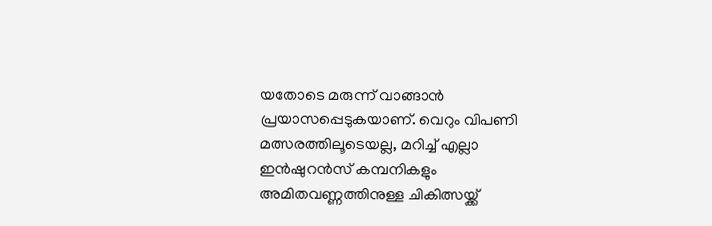യതോടെ മരുന്ന് വാങ്ങാൻ പ്രയാസപ്പെടുകയാണ്. വെറും വിപണി മത്സരത്തിലൂടെയല്ല, മറിച്ച് എല്ലാ ഇൻഷുറൻസ് കമ്പനികളും അമിതവണ്ണത്തിനുള്ള ചികിത്സയ്ക്ക്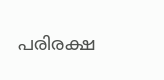പരിരക്ഷ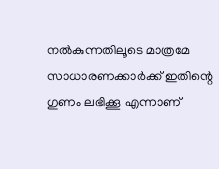നൽകുന്നതിലൂടെ മാത്രമേ സാധാരണക്കാർക്ക് ഇതിന്റെ ഗുണം ലഭിക്കൂ എന്നാണ്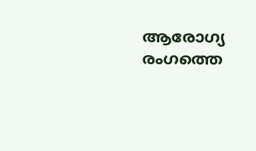ആരോഗ്യ രംഗത്തെ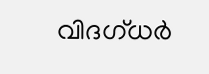വിദഗ്ധർ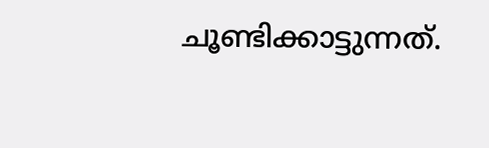ചൂണ്ടിക്കാട്ടുന്നത്.